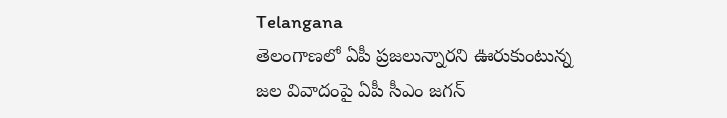Telangana
తెలంగాణలో ఏపీ ప్రజలున్నారని ఊరుకుంటున్న
జల వివాదంపై ఏపీ సీఎం జగన్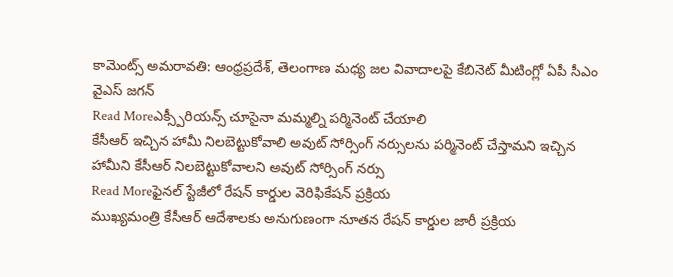కామెంట్స్ అమరావతి: ఆంధ్రప్రదేశ్, తెలంగాణ మధ్య జల వివాదాలపై కేబినెట్ మీటింగ్లో ఏపీ సీఎం వైఎస్ జగన్
Read Moreఎక్స్పీరియన్స్ చూసైనా మమ్మల్ని పర్మినెంట్ చేయాలి
కేసీఆర్ ఇచ్చిన హామీ నిలబెట్టుకోవాలి అవుట్ సోర్సింగ్ నర్సులను పర్మినెంట్ చేస్తామని ఇచ్చిన హామీని కేసీఆర్ నిలబెట్టుకోవాలని అవుట్ సోర్సింగ్ నర్సు
Read Moreఫైనల్ స్టేజీలో రేషన్ కార్డుల వెరిఫికేషన్ ప్రక్రియ
ముఖ్యమంత్రి కేసీఆర్ ఆదేశాలకు అనుగుణంగా నూతన రేషన్ కార్డుల జారీ ప్రక్రియ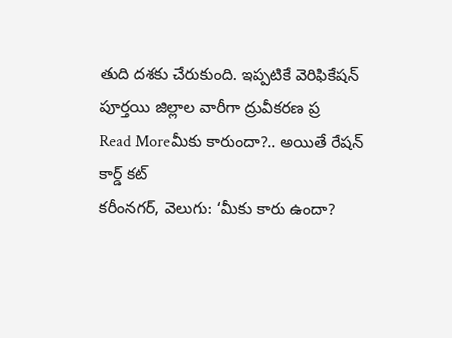తుది దశకు చేరుకుంది. ఇప్పటికే వెరిఫికేషన్ పూర్తయి జిల్లాల వారీగా ద్రువీకరణ ప్ర
Read Moreమీకు కారుందా?.. అయితే రేషన్ కార్డ్ కట్
కరీంనగర్, వెలుగు: ‘మీకు కారు ఉందా?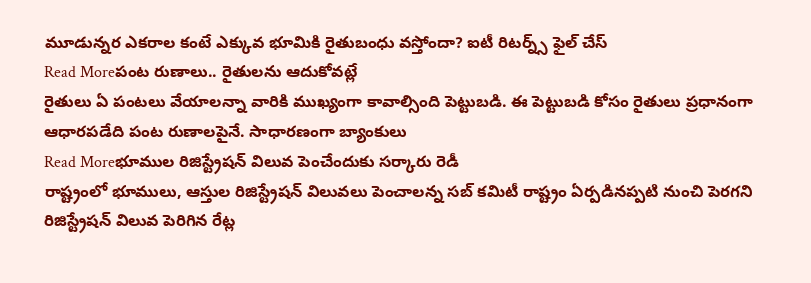మూడున్నర ఎకరాల కంటే ఎక్కువ భూమికి రైతుబంధు వస్తోందా? ఐటీ రిటర్న్స్ ఫైల్ చేస్
Read Moreపంట రుణాలు.. రైతులను ఆదుకోవట్లే
రైతులు ఏ పంటలు వేయాలన్నా వారికి ముఖ్యంగా కావాల్సింది పెట్టుబడి. ఈ పెట్టుబడి కోసం రైతులు ప్రధానంగా ఆధారపడేది పంట రుణాలపైనే. సాధారణంగా బ్యాంకులు
Read Moreభూముల రిజిస్ట్రేషన్ విలువ పెంచేందుకు సర్కారు రెడీ
రాష్ట్రంలో భూములు, ఆస్తుల రిజిస్ట్రేషన్ విలువలు పెంచాలన్న సబ్ కమిటీ రాష్ట్రం ఏర్పడినప్పటి నుంచి పెరగని రిజిస్ట్రేషన్ విలువ పెరిగిన రేట్ల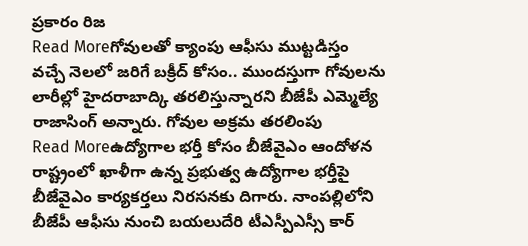ప్రకారం రిజ
Read Moreగోవులతో క్యాంపు ఆఫీసు ముట్టడిస్తం
వచ్చే నెలలో జరిగే బక్రీద్ కోసం.. ముందస్తుగా గోవులను లారీల్లో హైదరాబాద్కి తరలిస్తున్నారని బీజేపీ ఎమ్మెల్యే రాజాసింగ్ అన్నారు. గోవుల అక్రమ తరలింపు
Read Moreఉద్యోగాల భర్తీ కోసం బీజేవైఎం ఆందోళన
రాష్ట్రంలో ఖాళీగా ఉన్న ప్రభుత్వ ఉద్యోగాల భర్తీపై బీజేవైఎం కార్యకర్తలు నిరసనకు దిగారు. నాంపల్లిలోని బీజేపీ ఆఫీసు నుంచి బయలుదేరి టీఎస్పీఎస్సీ కార్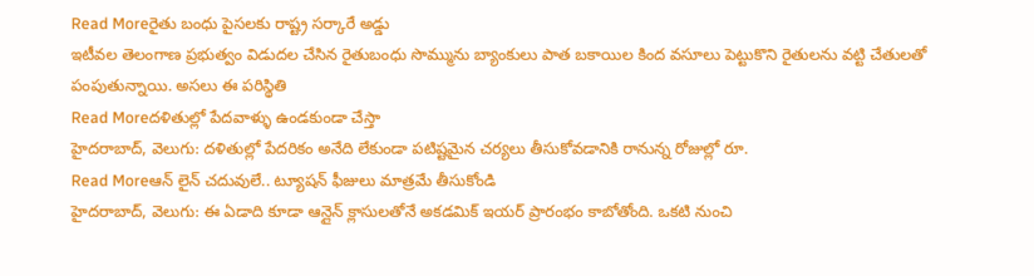Read Moreరైతు బంధు పైసలకు రాష్ట్ర సర్కారే అడ్డు
ఇటీవల తెలంగాణ ప్రభుత్వం విడుదల చేసిన రైతుబంధు సొమ్మును బ్యాంకులు పాత బకాయిల కింద వసూలు పెట్టుకొని రైతులను వట్టి చేతులతో పంపుతున్నాయి. అసలు ఈ పరిస్థితి
Read Moreదళితుల్లో పేదవాళ్ళు ఉండకుండా చేస్తా
హైదరాబాద్, వెలుగు: దళితుల్లో పేదరికం అనేది లేకుండా పటిష్టమైన చర్యలు తీసుకోవడానికి రానున్న రోజుల్లో రూ.
Read Moreఆన్ లైన్ చదువులే.. ట్యూషన్ ఫీజులు మాత్రమే తీసుకోండి
హైదరాబాద్, వెలుగు: ఈ ఏడాది కూడా ఆన్లైన్ క్లాసులతోనే అకడమిక్ ఇయర్ ప్రారంభం కాబోతోంది. ఒకటి నుంచి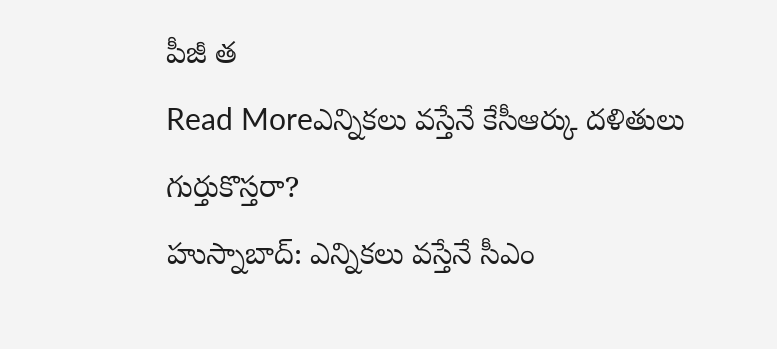పీజీ త
Read Moreఎన్నికలు వస్తేనే కేసీఆర్కు దళితులు గుర్తుకొస్తరా?
హుస్నాబాద్: ఎన్నికలు వస్తేనే సీఎం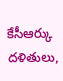కేసీఆర్కు దళితులు,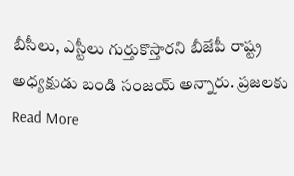బీసీలు, ఎస్టీలు గుర్తుకొస్తారని బీజేపీ రాష్ట్ర అధ్యక్షుడు బండి సంజయ్ అన్నారు. ప్రజలకు
Read More